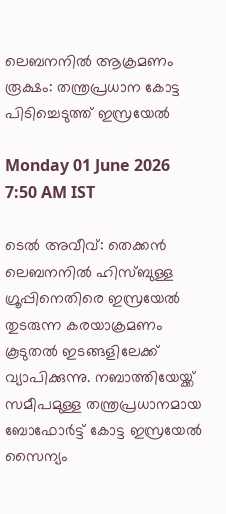ലെബനനിൽ ആക്രമണം രൂക്ഷം: തന്ത്രപ്രധാന കോട്ട പിടിച്ചെടുത്ത് ഇസ്രയേൽ

Monday 01 June 2026 7:50 AM IST

ടെൽ അവീവ്: തെക്കൻ ലെബനനിൽ ഹിസ്ബുള്ള ഗ്രൂപ്പിനെതിരെ ഇസ്രയേൽ തുടരുന്ന കരയാക്രമണം കൂടുതൽ ഇടങ്ങളിലേക്ക് വ്യാപിക്കുന്നു. നബാത്തിയേയ്ക്ക് സമീപമുള്ള തന്ത്രപ്രധാനമായ ബോഫോർട്ട് കോട്ട ഇസ്രയേൽ സൈന്യം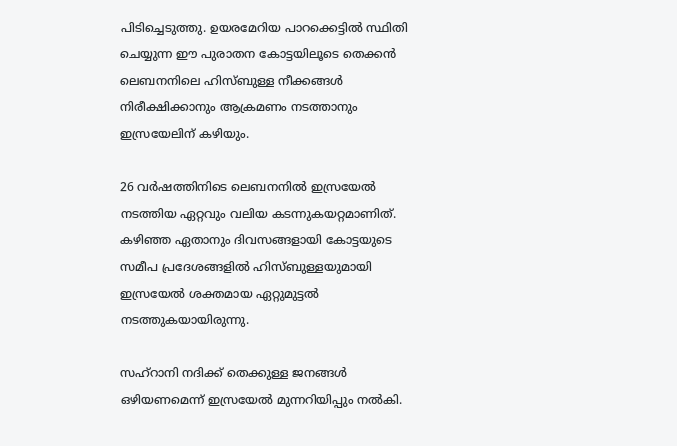പിടിച്ചെടുത്തു. ഉയരമേറിയ പാറക്കെട്ടിൽ സ്ഥിതി ചെയ്യുന്ന ഈ പുരാതന കോട്ടയിലൂടെ തെക്കൻ ലെബനനിലെ ഹിസ്ബുള്ള നീക്കങ്ങൾ നിരീക്ഷിക്കാനും ആക്രമണം നടത്താനും ഇസ്രയേലിന് കഴിയും.

26 വർഷത്തിനിടെ ലെബനനിൽ ഇസ്രയേൽ നടത്തിയ ഏറ്റവും വലിയ കടന്നുകയറ്റമാണിത്. കഴിഞ്ഞ ഏതാനും ദിവസങ്ങളായി കോട്ടയുടെ സമീപ പ്രദേശങ്ങളിൽ ഹിസ്ബുള്ളയുമായി ഇസ്രയേൽ ശക്തമായ ഏറ്റുമുട്ടൽ നടത്തുകയായിരുന്നു.

സഹ്റാനി നദിക്ക് തെക്കുള്ള ജനങ്ങൾ ഒഴിയണമെന്ന് ഇസ്രയേൽ മുന്നറിയിപ്പും നൽകി.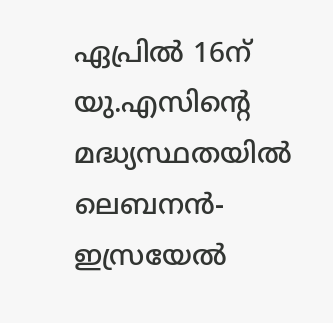ഏപ്രിൽ 16ന് യു.എസിന്റെ മദ്ധ്യസ്ഥതയിൽ ലെബനൻ-ഇസ്രയേൽ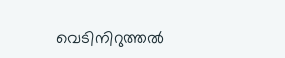വെടിനിറുത്തൽ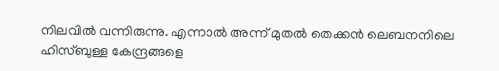നിലവിൽ വന്നിരുന്നു. എന്നാൽ അന്ന് മുതൽ തെക്കൻ ലെബനനിലെ ഹിസ്ബുള്ള കേന്ദ്രങ്ങളെ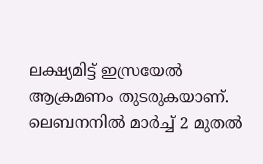ലക്ഷ്യമിട്ട് ഇസ്രയേൽ ആക്രമണം തുടരുകയാണ്. ലെബനനിൽ മാർച്ച് 2 മുതൽ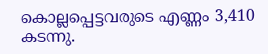കൊല്ലപ്പെട്ടവരുടെ എണ്ണം 3,410 കടന്നു.